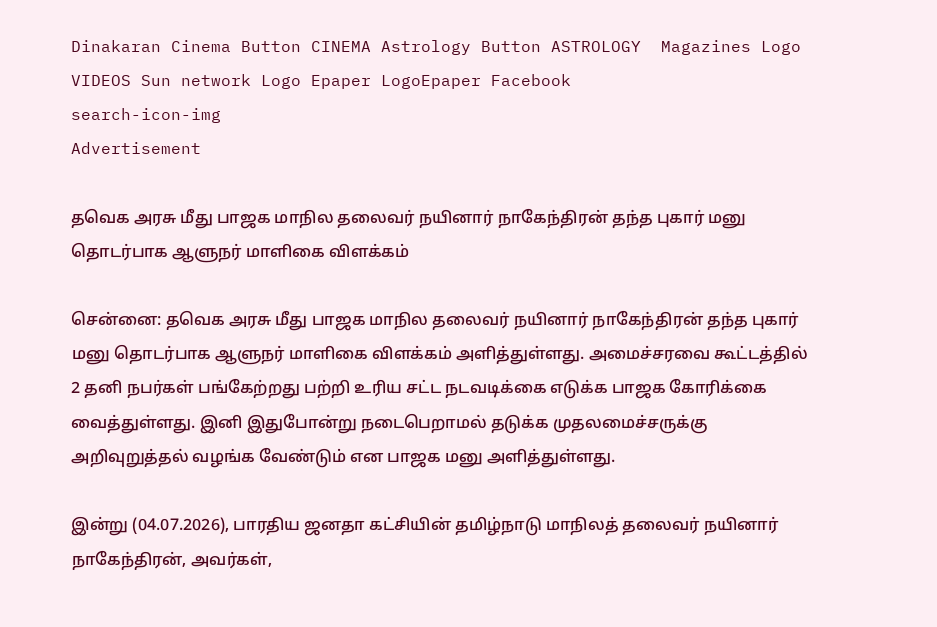Dinakaran Cinema Button CINEMA Astrology Button ASTROLOGY  Magazines Logo VIDEOS Sun network Logo Epaper LogoEpaper Facebook
search-icon-img
Advertisement

தவெக அரசு மீது பாஜக மாநில தலைவர் நயினார் நாகேந்திரன் தந்த புகார் மனு தொடர்பாக ஆளுநர் மாளிகை விளக்கம்

சென்னை: தவெக அரசு மீது பாஜக மாநில தலைவர் நயினார் நாகேந்திரன் தந்த புகார் மனு தொடர்பாக ஆளுநர் மாளிகை விளக்கம் அளித்துள்ளது. அமைச்சரவை கூட்டத்தில் 2 தனி நபர்கள் பங்கேற்றது பற்றி உரிய சட்ட நடவடிக்கை எடுக்க பாஜக கோரிக்கை வைத்துள்ளது. இனி இதுபோன்று நடைபெறாமல் தடுக்க முதலமைச்சருக்கு அறிவுறுத்தல் வழங்க வேண்டும் என பாஜக மனு அளித்துள்ளது.

இன்று (04.07.2026), பாரதிய ஜனதா கட்சியின் தமிழ்நாடு மாநிலத் தலைவர் நயினார் நாகேந்திரன், அவர்கள்,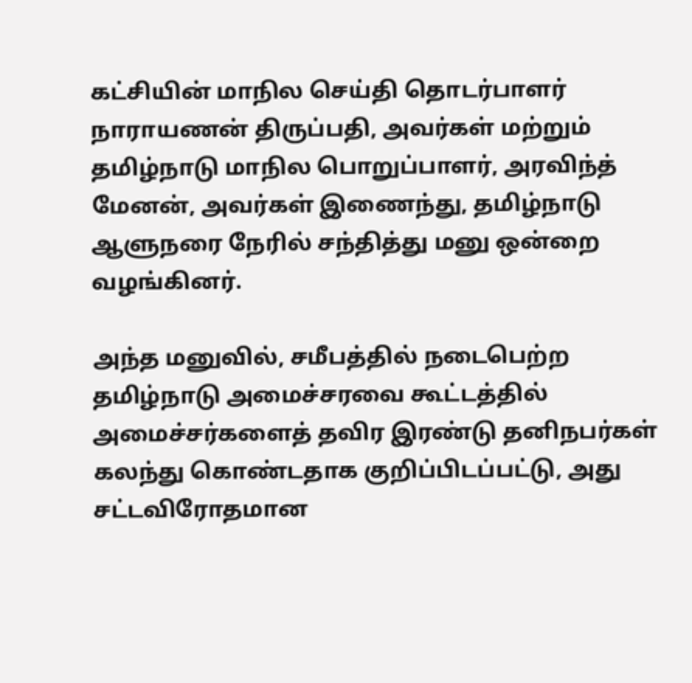கட்சியின் மாநில செய்தி தொடர்பாளர் நாராயணன் திருப்பதி, அவர்கள் மற்றும் தமிழ்நாடு மாநில பொறுப்பாளர், அரவிந்த் மேனன், அவர்கள் இணைந்து, தமிழ்நாடு ஆளுநரை நேரில் சந்தித்து மனு ஒன்றை வழங்கினர்.

அந்த மனுவில், சமீபத்தில் நடைபெற்ற தமிழ்நாடு அமைச்சரவை கூட்டத்தில் அமைச்சர்களைத் தவிர இரண்டு தனிநபர்கள் கலந்து கொண்டதாக குறிப்பிடப்பட்டு, அது சட்டவிரோதமான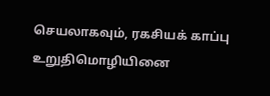செயலாகவும், ரகசியக் காப்பு உறுதிமொழியினை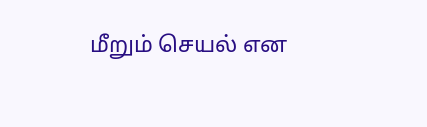மீறும் செயல் என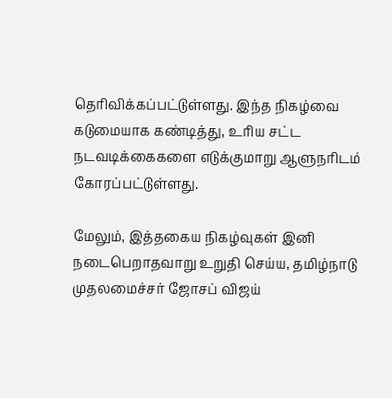தெரிவிக்கப்பட்டுள்ளது. இந்த நிகழ்வை கடுமையாக கண்டித்து, உரிய சட்ட நடவடிக்கைகளை எடுக்குமாறு ஆளுநரிடம் கோரப்பட்டுள்ளது.

மேலும், இத்தகைய நிகழ்வுகள் இனி நடைபெறாதவாறு உறுதி செய்ய, தமிழ்நாடு முதலமைச்சர் ஜோசப் விஜய்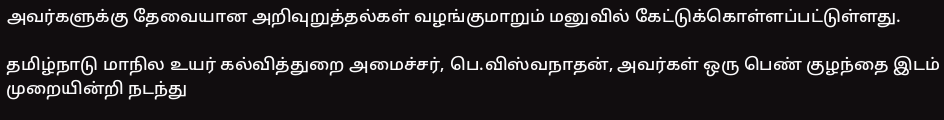அவர்களுக்கு தேவையான அறிவுறுத்தல்கள் வழங்குமாறும் மனுவில் கேட்டுக்கொள்ளப்பட்டுள்ளது.

தமிழ்நாடு மாநில உயர் கல்வித்துறை அமைச்சர், பெ.விஸ்வநாதன், அவர்கள் ஒரு பெண் குழந்தை இடம் முறையின்றி நடந்து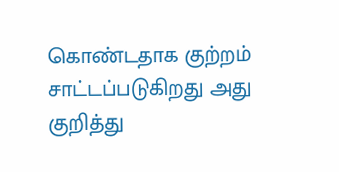கொண்டதாக குற்றம் சாட்டப்படுகிறது அது குறித்து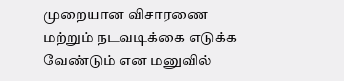முறையான விசாரணை மற்றும் நடவடிக்கை எடுக்க வேண்டும் என மனுவில்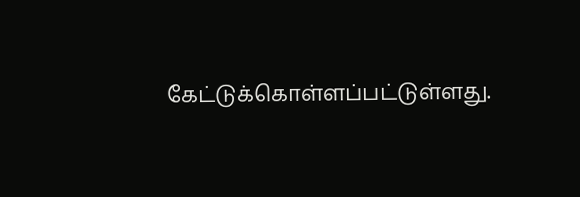கேட்டுக்கொள்ளப்பட்டுள்ளது.